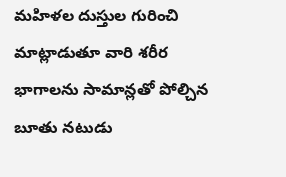మహిళల దుస్తుల గురించి మాట్లాడుతూ వారి శరీర భాగాలను సామాన్లతో పోల్చిన బూతు నటుడు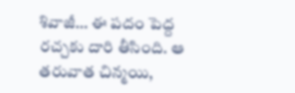శివాజీ… ఈ పదం పెద్ద రచ్చకు దారి తీసింది. ఆ తరువాత చిన్మయి,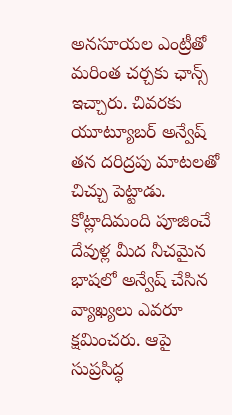అనసూయల ఎంట్రీతో మరింత చర్చకు ఛాన్స్ ఇచ్చారు. చివరకు యూట్యూబర్ అన్వేష్ తన దరిద్రపు మాటలతో చిచ్చు పెట్టాడు. కోట్లాదిమంది పూజించే దేవుళ్ల మీద నీచమైన భాషలో అన్వేష్ చేసిన వ్యాఖ్యలు ఎవరూ క్షమించరు. ఆపై సుప్రసిద్ధ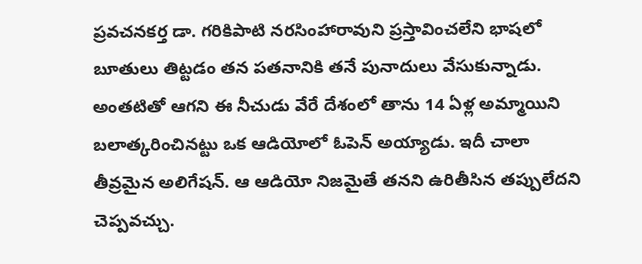ప్రవచనకర్త డా. గరికిపాటి నరసింహారావుని ప్రస్తావించలేని భాషలో బూతులు తిట్టడం తన పతనానికి తనే పునాదులు వేసుకున్నాడు. అంతటితో ఆగని ఈ నీచుడు వేరే దేశంలో తాను 14 ఏళ్ల అమ్మాయిని బలాత్కరించినట్టు ఒక ఆడియోలో ఓపెన్ అయ్యాడు. ఇదీ చాలా తీవ్రమైన అలిగేషన్. ఆ ఆడియో నిజమైతే తనని ఉరితీసిన తప్పులేదని చెప్పవచ్చు.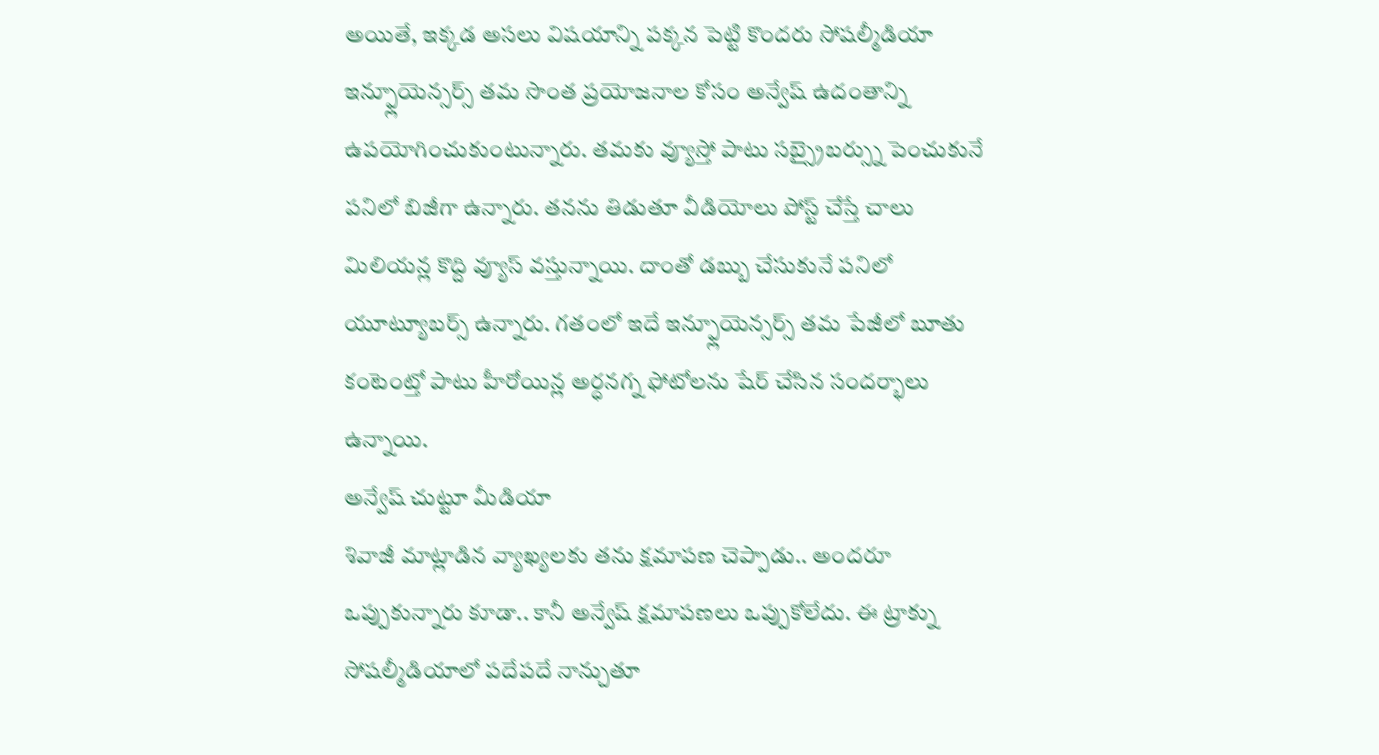అయితే, ఇక్కడ అసలు విషయాన్ని పక్కన పెట్టి కొందరు సోషల్మీడియా ఇన్ఫ్లూయెన్సర్స్ తమ సొంత ప్రయోజనాల కోసం అన్వేష్ ఉదంతాన్ని ఉపయోగించుకుంటున్నారు. తమకు వ్యూస్తో పాటు సబ్స్రైబర్స్ను పెంచుకునే పనిలో బిజీగా ఉన్నారు. తనను తిడుతూ వీడియోలు పోస్ట్ చేస్తే చాలు మిలియన్ల కొద్ది వ్యూస్ వస్తున్నాయి. దాంతో డబ్బు చేసుకునే పనిలో యూట్యూబర్స్ ఉన్నారు. గతంలో ఇదే ఇన్ఫ్లూయెన్సర్స్ తమ పేజీలో బూతు కంటెంట్తో పాటు హీరోయిన్ల అర్ధనగ్న ఫోటోలను షేర్ చేసిన సందర్భాలు ఉన్నాయి.
అన్వేష్ చుట్టూ మీడియా
శివాజీ మాట్లాడిన వ్యాఖ్యలకు తను క్షమాపణ చెప్పాడు.. అందరూ ఒప్పుకున్నారు కూడా.. కానీ అన్వేష్ క్షమాపణలు ఒప్పుకోలేదు. ఈ ట్రాక్ను సోషల్మీడియాలో పదేపదే నాన్చుతూ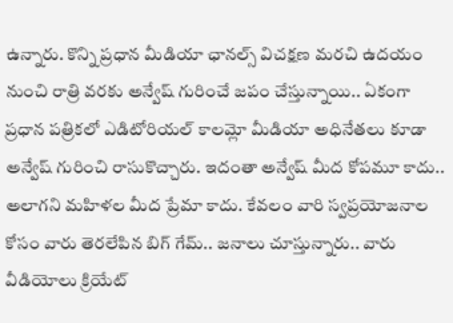ఉన్నారు. కొన్ని ప్రధాన మీడియా ఛానల్స్ విచక్షణ మరచి ఉదయం నుంచి రాత్రి వరకు అన్వేష్ గురించే జపం చేస్తున్నాయి.. ఏకంగా ప్రధాన పత్రికలో ఎడిటోరియల్ కాలమ్లో మీడియా అధినేతలు కూడా అన్వేష్ గురించి రాసుకొచ్చారు. ఇదంతా అన్వేష్ మీద కోపమూ కాదు.. అలాగని మహిళల మీద ప్రేమా కాదు. కేవలం వారి స్వప్రయోజనాల కోసం వారు తెరలేపిన బిగ్ గేమ్.. జనాలు చూస్తున్నారు.. వారు వీడియోలు క్రియేట్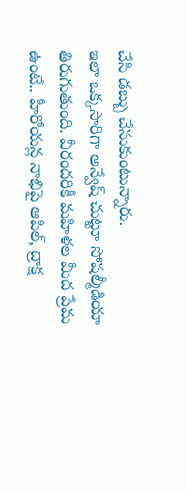చేసి డబ్బు చేసుకుంటున్నారు.
ఇలా ఒక్కసారిగా అన్వేష్ చుట్టూ సోషల్మీడియా తిరుగుతుంది. వీరందరికీ మహిళల మీద ప్రేమ ఉంటే.. హీరోయన్ల నాభిపై ఆపిల్, ద్రాక్ష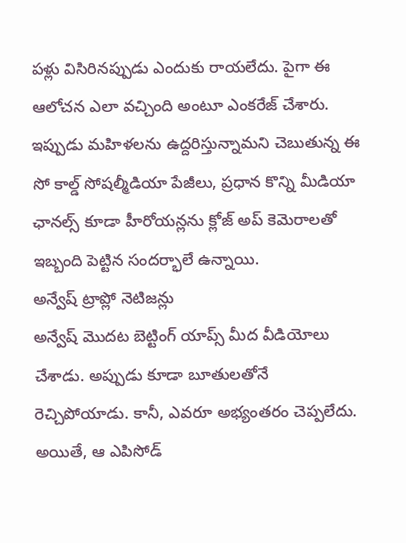పళ్లు విసిరినప్పుడు ఎందుకు రాయలేదు. పైగా ఈ ఆలోచన ఎలా వచ్చింది అంటూ ఎంకరేజ్ చేశారు. ఇప్పుడు మహిళలను ఉద్దరిస్తున్నామని చెబుతున్న ఈ సో కాల్డ్ సోషల్మీడియా పేజీలు, ప్రధాన కొన్ని మీడియా ఛానల్స్ కూడా హీరోయన్లను క్లోజ్ అప్ కెమెరాలతో ఇబ్బంది పెట్టిన సందర్భాలే ఉన్నాయి.
అన్వేష్ ట్రాప్లో నెటిజన్లు
అన్వేష్ మొదట బెట్టింగ్ యాప్స్ మీద వీడియోలు చేశాడు. అప్పుడు కూడా బూతులతోనే రెచ్చిపోయాడు. కానీ, ఎవరూ అభ్యంతరం చెప్పలేదు. అయితే, ఆ ఎపిసోడ్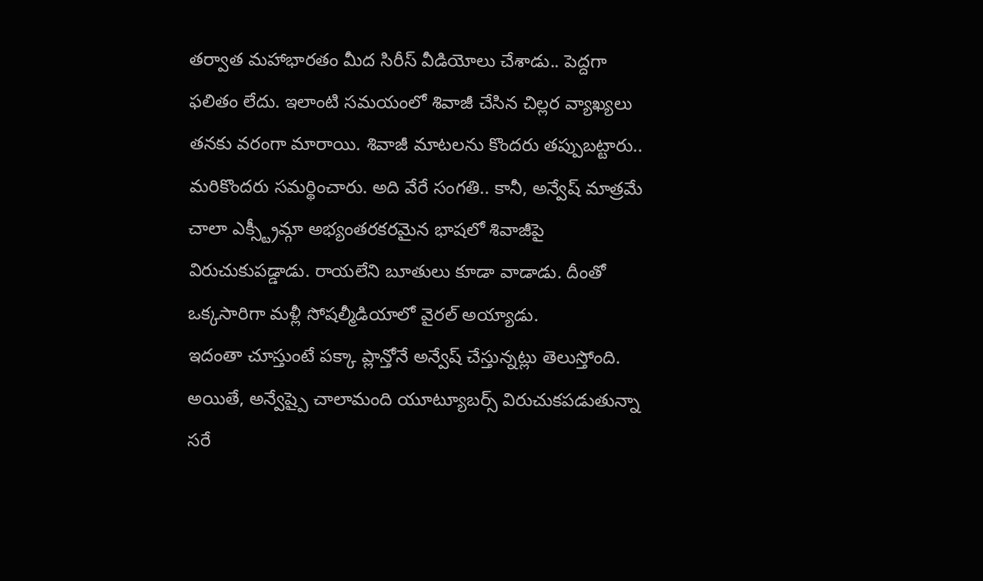తర్వాత మహాభారతం మీద సిరీస్ వీడియోలు చేశాడు.. పెద్దగా ఫలితం లేదు. ఇలాంటి సమయంలో శివాజీ చేసిన చిల్లర వ్యాఖ్యలు తనకు వరంగా మారాయి. శివాజీ మాటలను కొందరు తప్పుబట్టారు.. మరికొందరు సమర్థించారు. అది వేరే సంగతి.. కానీ, అన్వేష్ మాత్రమే చాలా ఎక్స్ట్రీమ్గా అభ్యంతరకరమైన భాషలో శివాజీపై విరుచుకుపడ్డాడు. రాయలేని బూతులు కూడా వాడాడు. దీంతో ఒక్కసారిగా మళ్లీ సోషల్మీడియాలో వైరల్ అయ్యాడు.
ఇదంతా చూస్తుంటే పక్కా ప్లాన్తోనే అన్వేష్ చేస్తున్నట్లు తెలుస్తోంది. అయితే, అన్వేష్పై చాలామంది యూట్యూబర్స్ విరుచుకపడుతున్నా సరే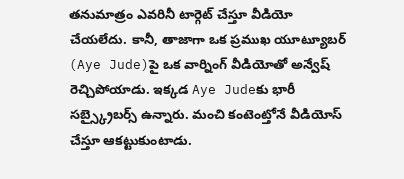తనుమాత్రం ఎవరినీ టార్గెట్ చేస్తూ వీడియో చేయలేదు. కానీ, తాజాగా ఒక ప్రముఖ యూట్యూబర్ (Aye Jude)పై ఒక వార్నింగ్ వీడియోతో అన్వేష్ రెచ్చిపోయాడు. ఇక్కడ Aye Judeకు భారీ సబ్స్క్రైబర్స్ ఉన్నారు. మంచి కంటెంట్తోనే వీడియోస్ చేస్తూ ఆకట్టుకుంటాడు.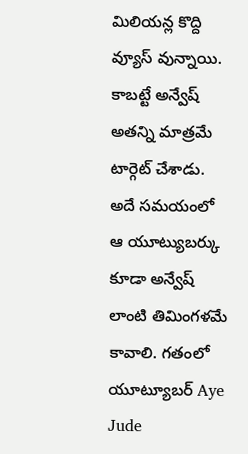మిలియన్ల కొద్ది వ్యూస్ వున్నాయి. కాబట్టే అన్వేష్ అతన్ని మాత్రమే టార్గెట్ చేశాడు.
అదే సమయంలో ఆ యూట్యుబర్కు కూడా అన్వేష్ లాంటి తిమింగళమే కావాలి. గతంలో యూట్యూబర్ Aye Jude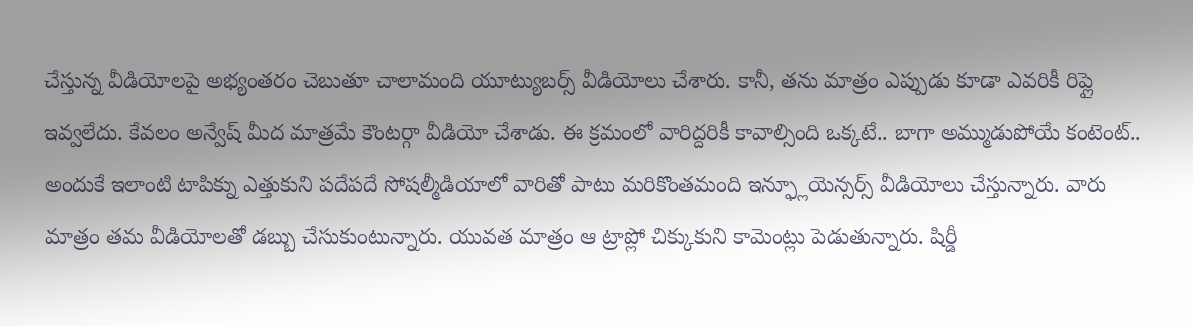చేస్తున్న వీడియోలపై అభ్యంతరం చెబుతూ చాలామంది యూట్యుబర్స్ వీడియోలు చేశారు. కానీ, తను మాత్రం ఎప్పుడు కూడా ఎవరికీ రిప్లై ఇవ్వలేదు. కేవలం అన్వేష్ మీద మాత్రమే కౌంటర్గా వీడియో చేశాడు. ఈ క్రమంలో వారిద్దరికీ కావాల్సింది ఒక్కటే.. బాగా అమ్ముడుపోయే కంటెంట్..
అందుకే ఇలాంటి టాపిక్ను ఎత్తుకుని పదేపదే సోషల్మీడియాలో వారితో పాటు మరికొంతమంది ఇన్ఫ్లూయెన్సర్స్ వీడియోలు చేస్తున్నారు. వారు మాత్రం తమ వీడియోలతో డబ్బు చేసుకుంటున్నారు. యువత మాత్రం ఆ ట్రాప్లో చిక్కుకుని కామెంట్లు పెడుతున్నారు. షిర్డీ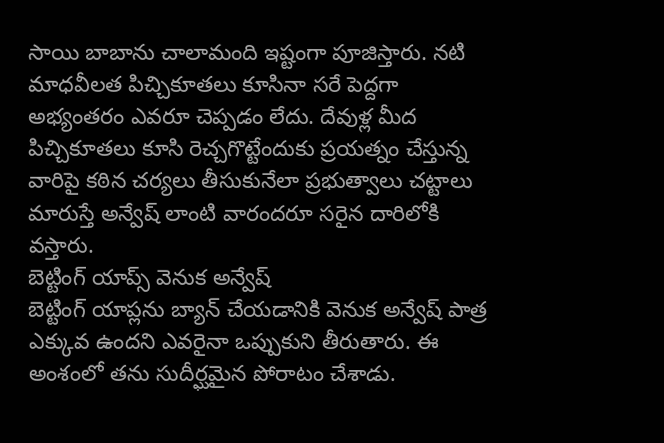సాయి బాబాను చాలామంది ఇష్టంగా పూజిస్తారు. నటి మాధవీలత పిచ్చికూతలు కూసినా సరే పెద్దగా అభ్యంతరం ఎవరూ చెప్పడం లేదు. దేవుళ్ల మీద పిచ్చికూతలు కూసి రెచ్చగొట్టేందుకు ప్రయత్నం చేస్తున్న వారిపై కఠిన చర్యలు తీసుకునేలా ప్రభుత్వాలు చట్టాలు మారుస్తే అన్వేష్ లాంటి వారందరూ సరైన దారిలోకి వస్తారు.
బెట్టింగ్ యాప్స్ వెనుక అన్వేష్
బెట్టింగ్ యాప్లను బ్యాన్ చేయడానికి వెనుక అన్వేష్ పాత్ర ఎక్కువ ఉందని ఎవరైనా ఒప్పుకుని తీరుతారు. ఈ అంశంలో తను సుదీర్ఘమైన పోరాటం చేశాడు.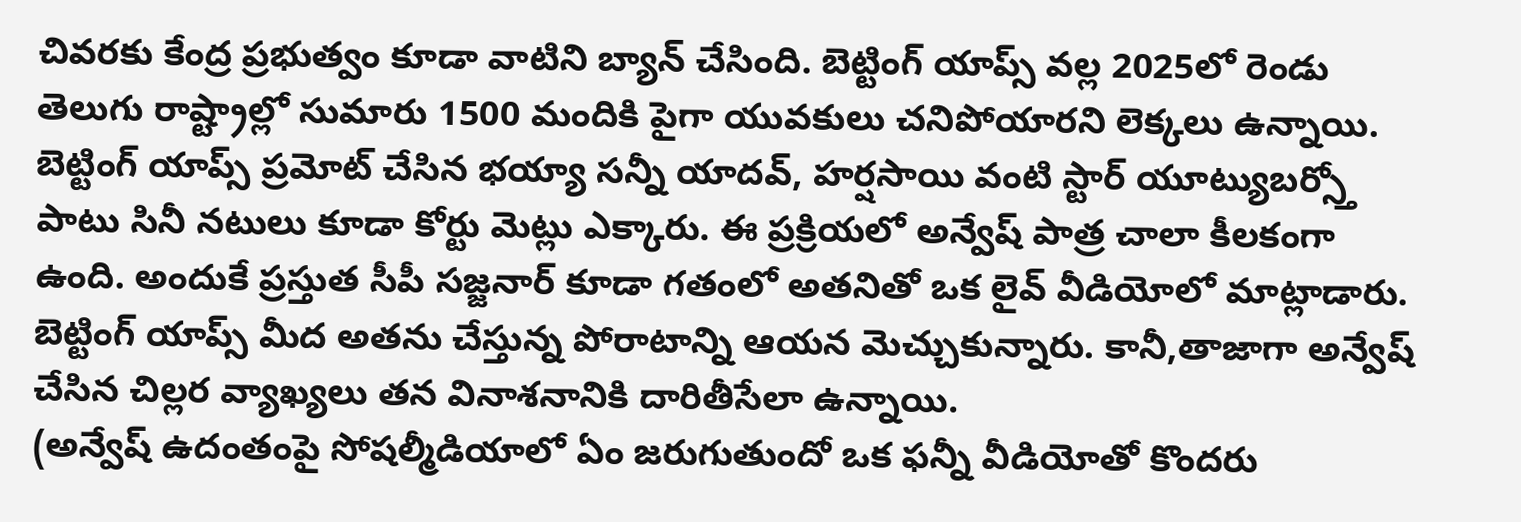చివరకు కేంద్ర ప్రభుత్వం కూడా వాటిని బ్యాన్ చేసింది. బెట్టింగ్ యాప్స్ వల్ల 2025లో రెండు తెలుగు రాష్ట్రాల్లో సుమారు 1500 మందికి పైగా యువకులు చనిపోయారని లెక్కలు ఉన్నాయి. బెట్టింగ్ యాప్స్ ప్రమోట్ చేసిన భయ్యా సన్నీ యాదవ్, హర్షసాయి వంటి స్టార్ యూట్యుబర్స్తో పాటు సినీ నటులు కూడా కోర్టు మెట్లు ఎక్కారు. ఈ ప్రక్రియలో అన్వేష్ పాత్ర చాలా కీలకంగా ఉంది. అందుకే ప్రస్తుత సీపీ సజ్జనార్ కూడా గతంలో అతనితో ఒక లైవ్ వీడియోలో మాట్లాడారు. బెట్టింగ్ యాప్స్ మీద అతను చేస్తున్న పోరాటాన్ని ఆయన మెచ్చుకున్నారు. కానీ,తాజాగా అన్వేష్ చేసిన చిల్లర వ్యాఖ్యలు తన వినాశనానికి దారితీసేలా ఉన్నాయి.
(అన్వేష్ ఉదంతంపై సోషల్మీడియాలో ఏం జరుగుతుందో ఒక ఫన్నీ వీడియోతో కొందరు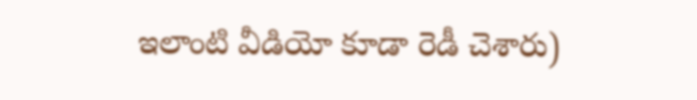ఇలాంటి వీడియో కూడా రెడీ చెశారు)